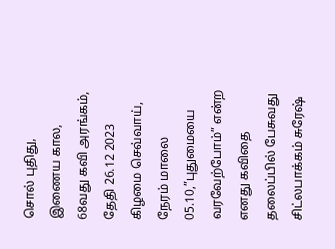சொல் புதிது, இணைய கால, 68வது கவி அரங்கம், தேதி 26.12 2023 கிழமை செவ்வாய், நேரம் மாலை 05.10,”புதுமையை வரவேற்போம்” என்ற எனது கவிதை தலைப்பில் பேசுவது சிட்லபாக்கம் சுரேஷ்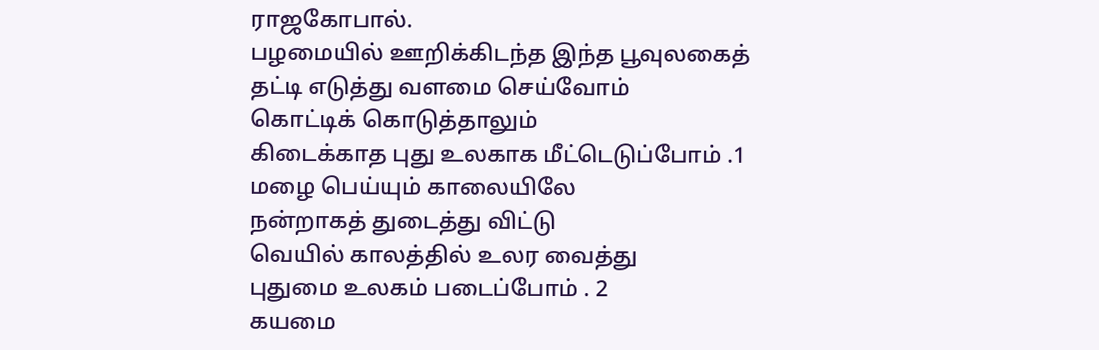ராஜகோபால்.
பழமையில் ஊறிக்கிடந்த இந்த பூவுலகைத்
தட்டி எடுத்து வளமை செய்வோம்
கொட்டிக் கொடுத்தாலும்
கிடைக்காத புது உலகாக மீட்டெடுப்போம் .1
மழை பெய்யும் காலையிலே
நன்றாகத் துடைத்து விட்டு
வெயில் காலத்தில் உலர வைத்து
புதுமை உலகம் படைப்போம் . 2
கயமை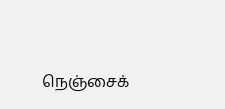நெஞ்சைக்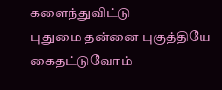களைந்துவிட்டு
புதுமை தன்னை புகுத்தியே கைதட்டுவோம்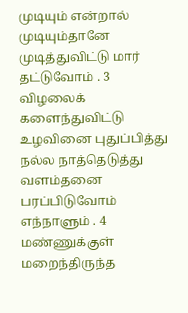முடியும் என்றால் முடியும்தானே
முடித்துவிட்டு மார் தட்டுவோம் . 3
விழலைக் களைந்துவிட்டு
உழவினை புதுப்பித்து
நல்ல நாத்தெடுத்து வளம்தனை
பரப்பிடுவோம் எந்நாளும் . 4
மண்ணுக்குள் மறைந்திருந்த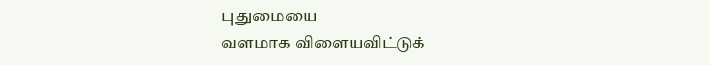புதுமையை
வளமாக விளையவிட்டுக்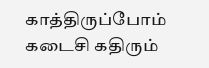காத்திருப்போம்
கடைசி கதிரும்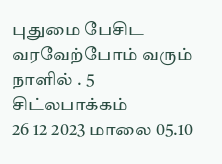புதுமை பேசிட
வரவேற்போம் வரும் நாளில் . 5
சிட்லபாக்கம்
26 12 2023 மாலை 05.10